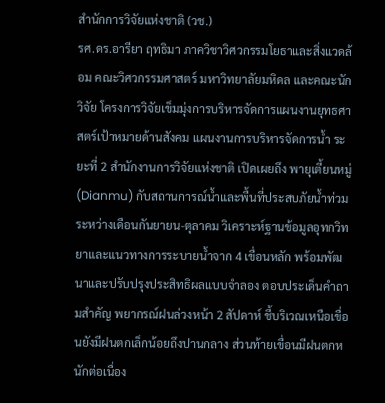สำนักการวิจัยแห่งชาติ (วช.)
รศ.ดร.อารียา ฤทธิมา ภาควิชาวิศวกรรมโยธาและสิ่งแวดล้อม คณะวิศวกรรมศาสตร์ มหาวิทยาลัยมหิดล และคณะนักวิจัย โครงการวิจัยเข็มมุ่งการบริหารจัดการแผนงานยุทธศาสตร์เป้าหมายด้านสังคม แผนงานการบริหารจัดการน้ำ ระยะที่ 2 สำนักงานการวิจัยแห่งชาติ เปิดเผยถึง พายุเตี้ยนหมู่ (Dianmu) กับสถานการณ์น้ำและพื้นที่ประสบภัยน้ำท่วม ระหว่างเดือนกันยายน-ตุลาคม วิเคราะห์ฐานข้อมูลอุทกวิทยาและแนวทางการระบายน้ำจาก 4 เขื่อนหลัก พร้อมพัฒนาและปรับปรุงประสิทธิผลแบบจำลอง ตอบประเด็นคำถามสำคัญ พยากรณ์ฝนล่วงหน้า 2 สัปดาห์ ชี้บริเวณเหนือเขื่อนยังมีฝนตกเล็กน้อยถึงปานกลาง ส่วนท้ายเขื่อนมีฝนตกหนักต่อเนื่อง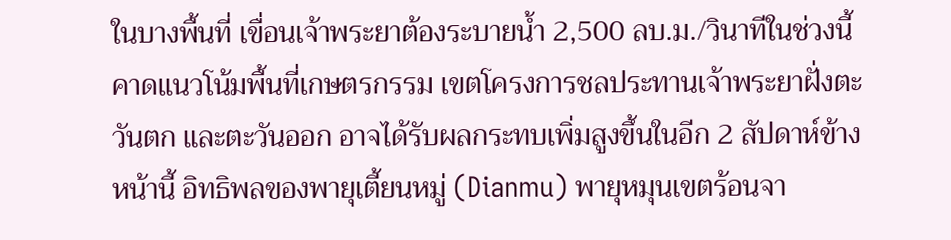ในบางพื้นที่ เขื่อนเจ้าพระยาต้องระบายน้ำ 2,500 ลบ.ม./วินาทีในช่วงนี้ คาดแนวโน้มพื้นที่เกษตรกรรม เขตโครงการชลประทานเจ้าพระยาฝั่งตะวันตก และตะวันออก อาจได้รับผลกระทบเพิ่มสูงขึ้นในอีก 2 สัปดาห์ข้างหน้านี้ อิทธิพลของพายุเตี้ยนหมู่ (Dianmu) พายุหมุนเขตร้อนจา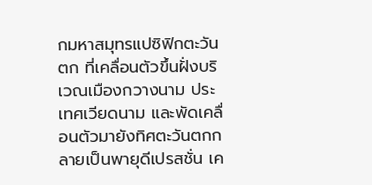กมหาสมุทรแปซิฟิกตะวันตก ที่เคลื่อนตัวขึ้นฝั่งบริเวณเมืองกวางนาม ประเทศเวียดนาม และพัดเคลื่อนตัวมายังทิศตะวันตกกลายเป็นพายุดีเปรสชั่น เค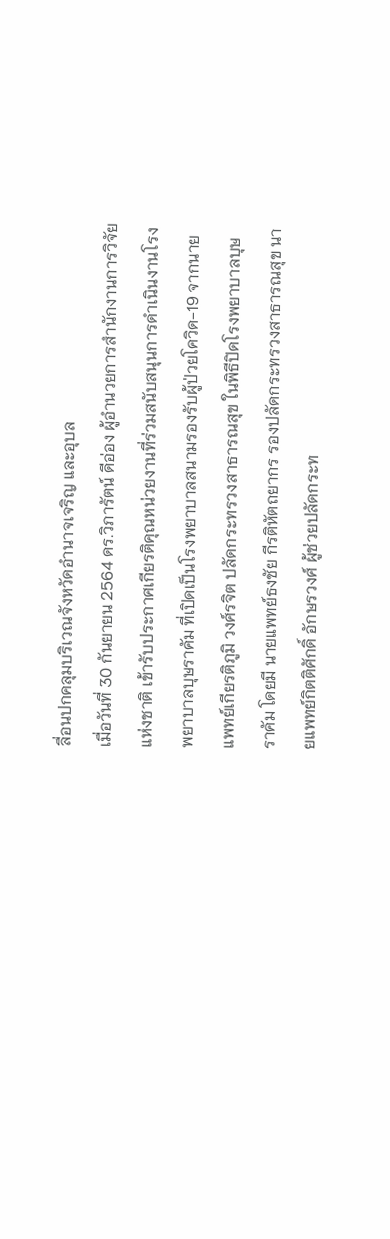ลื่อนปกคลุมบริเวณจังหวัดอำนาจเจริญ และอุบล
เมื่อวันที่ 30 กันยายน 2564 ดร.วิภารัตน์ ดีอ่อง ผู้อำนวยการสำนักงานการวิจัยแห่งชาติ เข้ารับประกาศเกียรติคุณหน่วยงานที่ร่วมสนับสนุนการดำเนินงานโรงพยาบาลบุษราคัม ที่เปิดเป็นโรงพยาบาลสนามรองรับผู้ป่วยโควิด-19 จากนายแพทย์เกียรติภูมิ วงศ์รจิต ปลัดกระทรวงสาธารณสุข ในพิธีปิดโรงพยาบาลบุษราคัม โดยมี นายแพทย์ธงชัย กีรติหัตถยากร รองปลัดกระทรวงสาธารณสุข นายแพทย์กิตติศักดิ์ อักษรวงศ์ ผู้ช่วยปลัดกระท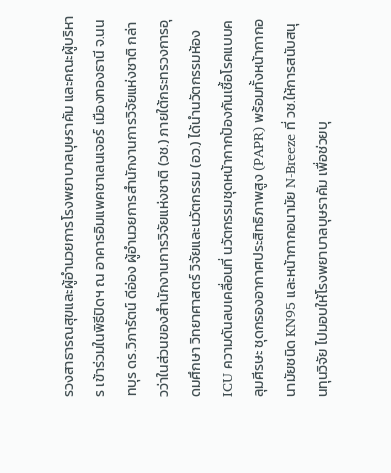รวงสาธารณสุขและผู้อำนวยการโรงพยาบาลบุษราคัม และคณะผู้บริหาร เข้าร่วมในพิธีปิดฯ ณ อาคารอิมแพคชาเลนเจอร์ เมืองทองธานี จ.นนทบุร ดร.วิภารัตน์ ดีอ่อง ผู้อำนวยการสำนักงานการวิจัยแห่งชาติ กล่าวว่าในส่วนของสำนักงานการวิจัยแห่งชาติ (วช.) ภายใต้กระทรวงการอุดมศึกษา วิทยาศาสตร์ วิจัยและนวัตกรรม (อว.) ได้นำนวัตกรรมห้อง ICU ความดันลบเคลื่อนที่ นวัตกรรมชุดหน้ากากป้องกันเชื้อโรคแบบคลุมศีรษะ ชุดกรองอากาศประสิทธิภาพสูง (PAPR) พร้อมทั้งหน้ากากอนามัยชนิด KN95 และหน้ากากอนามัย N-Breeze ที่ วช.ให้การสนับสนุนทุนวิจัย ไปมอบให้โรงพยาบาลบุษราคัม เพื่อช่วยบุ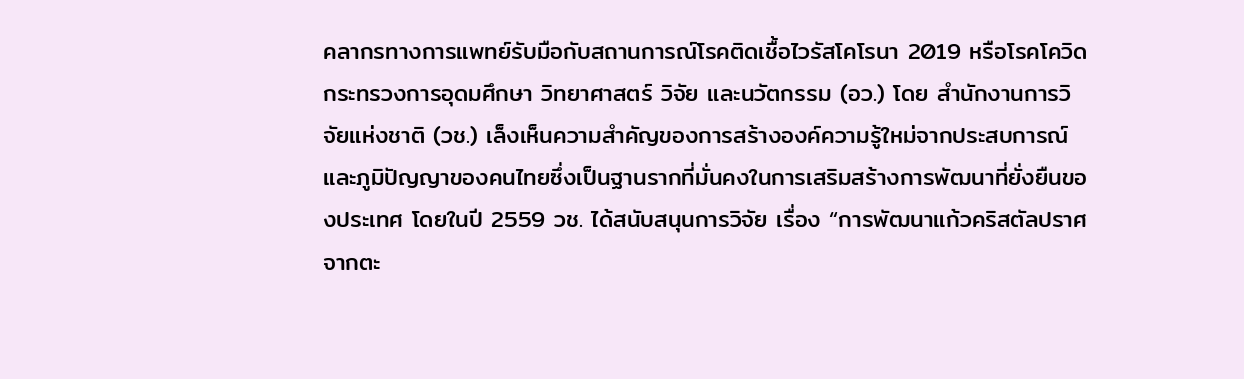คลากรทางการแพทย์รับมือกับสถานการณ์โรคติดเชื้อไวรัสโคโรนา 2019 หรือโรคโควิด
กระทรวงการอุดมศึกษา วิทยาศาสตร์ วิจัย และนวัตกรรม (อว.) โดย สำนักงานการวิจัยแห่งชาติ (วช.) เล็งเห็นความสำคัญของการสร้างองค์ความรู้ใหม่จากประสบการณ์และภูมิปัญญาของคนไทยซึ่งเป็นฐานรากที่มั่นคงในการเสริมสร้างการพัฒนาที่ยั่งยืนของประเทศ โดยในปี 2559 วช. ได้สนับสนุนการวิจัย เรื่อง “การพัฒนาแก้วคริสตัลปราศจากตะ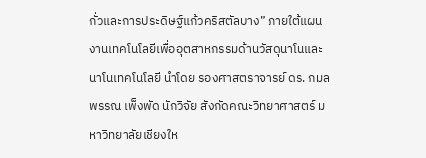กั่วและการประดิษฐ์แก้วคริสตัลบาง” ภายใต้แผนงานเทคโนโลยีเพื่ออุตสาหกรรมด้านวัสดุนาโนและนาโนเทคโนโลยี นำโดย รองศาสตราจารย์ ดร. กมลพรรณ เพ็งพัด นักวิจัย สังกัดคณะวิทยาศาสตร์ มหาวิทยาลัยเชียงให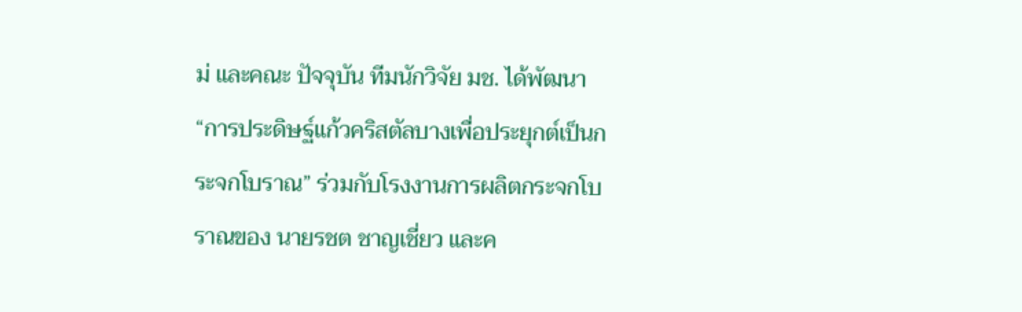ม่ และคณะ ปัจจุบัน ทีมนักวิจัย มช. ได้พัฒนา “การประดิษฐ์แก้วคริสตัลบางเพื่อประยุกต์เป็นกระจกโบราณ” ร่วมกับโรงงานการผลิตกระจกโบราณของ นายรชต ชาญเชี่ยว และค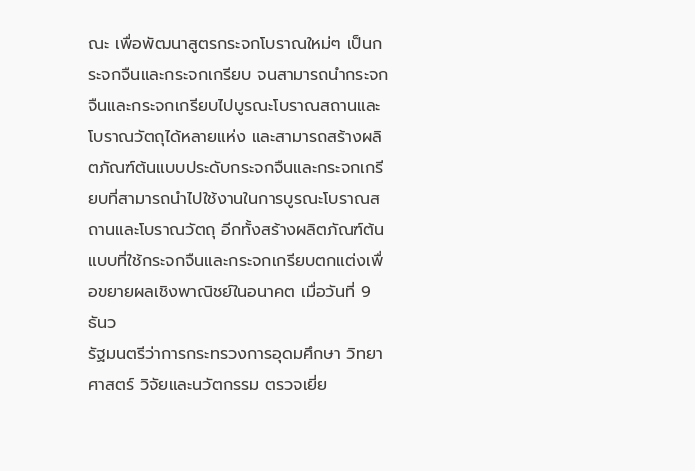ณะ เพื่อพัฒนาสูตรกระจกโบราณใหม่ๆ เป็นกระจกจืนและกระจกเกรียบ จนสามารถนำกระจกจืนและกระจกเกรียบไปบูรณะโบราณสถานและโบราณวัตถุได้หลายแห่ง และสามารถสร้างผลิตภัณฑ์ต้นแบบประดับกระจกจืนและกระจกเกรียบที่สามารถนำไปใช้งานในการบูรณะโบราณสถานและโบราณวัตถุ อีกทั้งสร้างผลิตภัณฑ์ต้นแบบที่ใช้กระจกจืนและกระจกเกรียบตกแต่งเพื่อขยายผลเชิงพาณิชย์ในอนาคต เมื่อวันที่ 9 ธันว
รัฐมนตรีว่าการกระทรวงการอุดมศึกษา วิทยาศาสตร์ วิจัยและนวัตกรรม ตรวจเยี่ย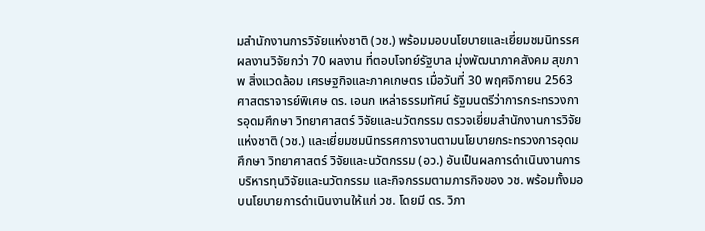มสำนักงานการวิจัยแห่งชาติ (วช.) พร้อมมอบนโยบายและเยี่ยมชมนิทรรศผลงานวิจัยกว่า 70 ผลงาน ที่ตอบโจทย์รัฐบาล มุ่งพัฒนาภาคสังคม สุขภาพ สิ่งแวดล้อม เศรษฐกิจและภาคเกษตร เมื่อวันที่ 30 พฤศจิกายน 2563 ศาสตราจารย์พิเศษ ดร. เอนก เหล่าธรรมทัศน์ รัฐมนตรีว่าการกระทรวงการอุดมศึกษา วิทยาศาสตร์ วิจัยและนวัตกรรม ตรวจเยี่ยมสำนักงานการวิจัยแห่งชาติ (วช.) และเยี่ยมชมนิทรรศการงานตามนโยบายกระทรวงการอุดมศึกษา วิทยาศาสตร์ วิจัยและนวัตกรรม (อว.) อันเป็นผลการดำเนินงานการบริหารทุนวิจัยและนวัตกรรม และกิจกรรมตามภารกิจของ วช. พร้อมทั้งมอบนโยบายการดำเนินงานให้แก่ วช. โดยมี ดร. วิภา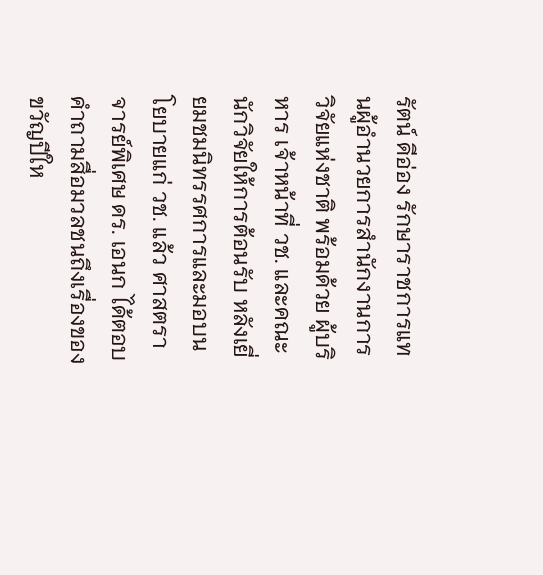รัตน์ ดีอ่อง รักษาราชการแทนผู้อำนวยการสำนักงานการวิจัยแห่งชาติ พร้อมด้วย ผู้บริหาร เจ้าหน้าที่ วช. และคณะนักวิจัยให้การต้อนรับ หลังเยี่ยมชมนิทรรศการและมอบนโยบายแก่ วช. แล้ว ศาสตราจารย์พิเศษ ดร. เอนก ได้ตอบคำถามสื่อมวลชนถึงเรื่องของขวัญปีให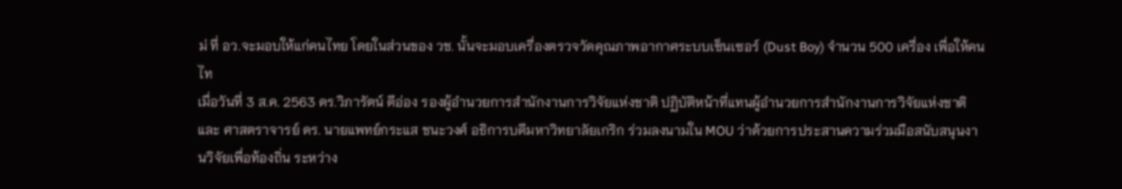ม่ ที่ อว.จะมอบให้แก่คนไทย โดยในส่วนของ วช. นั้นจะมอบเครื่องตรวจวัดคุณภาพอากาศระบบเซ็นเซอร์ (Dust Boy) จำนวน 500 เครื่อง เพื่อให้คนไท
เมื่อวันที่ 3 ส.ค. 2563 ดร.วิภารัตน์ ดีอ่อง รองผู้อำนวยการสำนักงานการวิจัยแห่งชาติ ปฏิบัติหน้าที่แทนผู้อำนวยการสำนักงานการวิจัยแห่งชาติ และ ศาสตราจารย์ ดร. นายแพทย์กระแส ชนะวงศ์ อธิการบดีมหาวิทยาลัยเกริก ร่วมลงนามใน MOU ว่าด้วยการประสานความร่วมมือสนับสนุนงานวิจัยเพื่อท้องถิ่น ระหว่าง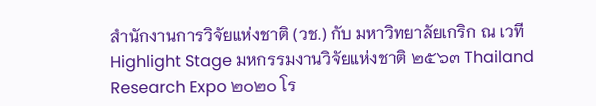สำนักงานการวิจัยแห่งชาติ (วช.) กับ มหาวิทยาลัยเกริก ณ เวที Highlight Stage มหกรรมงานวิจัยแห่งชาติ ๒๕๖๓ Thailand Research Expo ๒๐๒๐ โร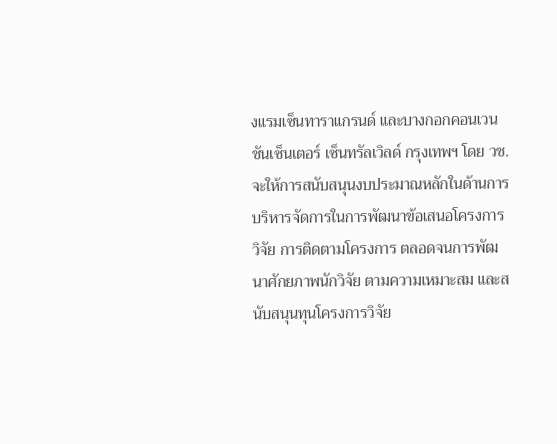งแรมเซ็นทาราแกรนด์ และบางกอกคอนเวนชันเซ็นเตอร์ เซ็นทรัลเวิลด์ กรุงเทพฯ โดย วช. จะให้การสนับสนุนงบประมาณหลักในด้านการบริหารจัดการในการพัฒนาข้อเสนอโครงการวิจัย การติดตามโครงการ ตลอดจนการพัฒนาศักยภาพนักวิจัย ตามความเหมาะสม และสนับสนุนทุนโครงการวิจัย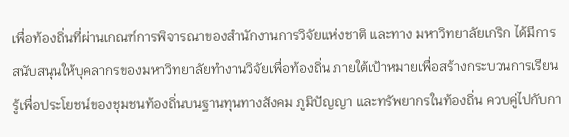เพื่อท้องถิ่นที่ผ่านเกณฑ์การพิจารณาของสำนักงานการวิจัยแห่งชาติ และทาง มหาวิทยาลัยเกริก ได้มีการสนับสนุนให้บุคลากรของมหาวิทยาลัยทำงานวิจัยเพื่อท้องถิ่น ภายใต้เป้าหมายเพื่อสร้างกระบวนการเรียนรู้เพื่อประโยชน์ของชุมชนท้องถิ่นบนฐานทุนทางสังคม ภูมิปัญญา และทรัพยากรในท้องถิ่น ควบคู่ไปกับกา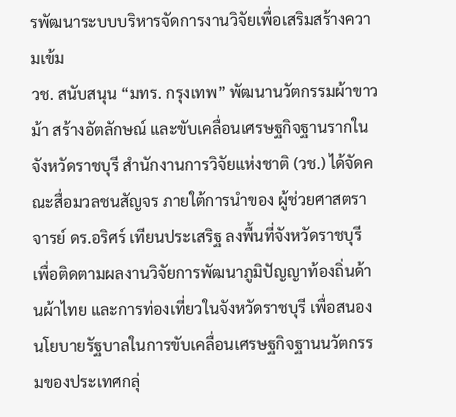รพัฒนาระบบบริหารจัดการงานวิจัยเพื่อเสริมสร้างความเข้ม
วช. สนับสนุน “มทร. กรุงเทพ” พัฒนานวัตกรรมผ้าขาวม้า สร้างอัตลักษณ์ และขับเคลื่อนเศรษฐกิจฐานรากในจังหวัดราชบุรี สำนักงานการวิจัยแห่งชาติ (วช.) ได้จัดคณะสื่อมวลชนสัญจร ภายใต้การนำของ ผู้ช่วยศาสตราจารย์ ดร.อริศร์ เทียนประเสริฐ ลงพื้นที่จังหวัดราชบุรี เพื่อติดตามผลงานวิจัยการพัฒนาภูมิปัญญาท้องถิ่นด้านผ้าไทย และการท่องเที่ยวในจังหวัดราชบุรี เพื่อสนองนโยบายรัฐบาลในการขับเคลื่อนเศรษฐกิจฐานนวัตกรรมของประเทศกลุ่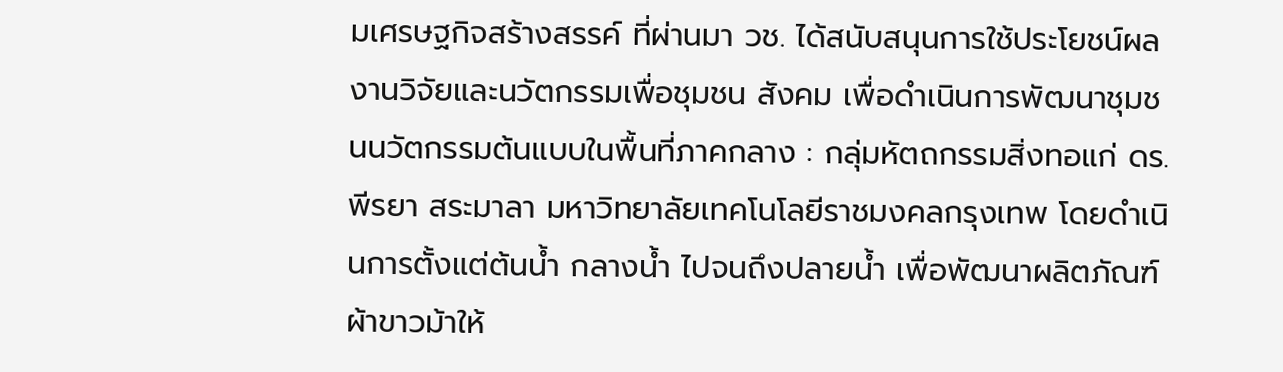มเศรษฐกิจสร้างสรรค์ ที่ผ่านมา วช. ได้สนับสนุนการใช้ประโยชน์ผลงานวิจัยและนวัตกรรมเพื่อชุมชน สังคม เพื่อดำเนินการพัฒนาชุมชนนวัตกรรมต้นแบบในพื้นที่ภาคกลาง : กลุ่มหัตถกรรมสิ่งทอแก่ ดร.พีรยา สระมาลา มหาวิทยาลัยเทคโนโลยีราชมงคลกรุงเทพ โดยดำเนินการตั้งแต่ต้นน้ำ กลางน้ำ ไปจนถึงปลายน้ำ เพื่อพัฒนาผลิตภัณฑ์ผ้าขาวม้าให้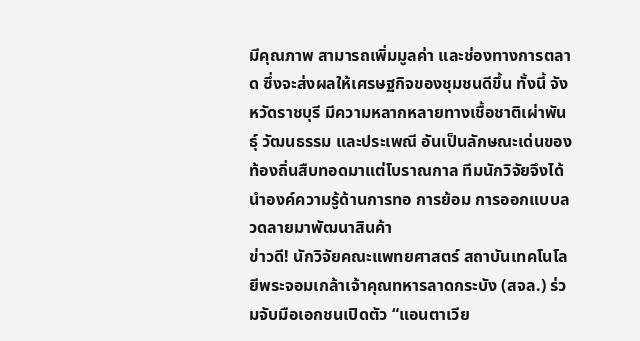มีคุณภาพ สามารถเพิ่มมูลค่า และช่องทางการตลาด ซึ่งจะส่งผลให้เศรษฐกิจของชุมชนดีขึ้น ทั้งนี้ จังหวัดราชบุรี มีความหลากหลายทางเชื้อชาติเผ่าพันธุ์ วัฒนธรรม และประเพณี อันเป็นลักษณะเด่นของท้องถิ่นสืบทอดมาแต่โบราณกาล ทีมนักวิจัยจึงได้นำองค์ความรู้ด้านการทอ การย้อม การออกแบบลวดลายมาพัฒนาสินค้า
ข่าวดี! นักวิจัยคณะแพทยศาสตร์ สถาบันเทคโนโลยีพระจอมเกล้าเจ้าคุณทหารลาดกระบัง (สจล.) ร่วมจับมือเอกชนเปิดตัว “แอนตาเวีย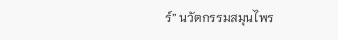ร์” นวัตกรรมสมุนไพร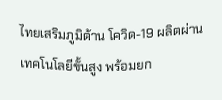ไทยเสริมภูมิต้าน โควิด-19 ผลิตผ่านเทคโนโลยีขั้นสูง พร้อมยก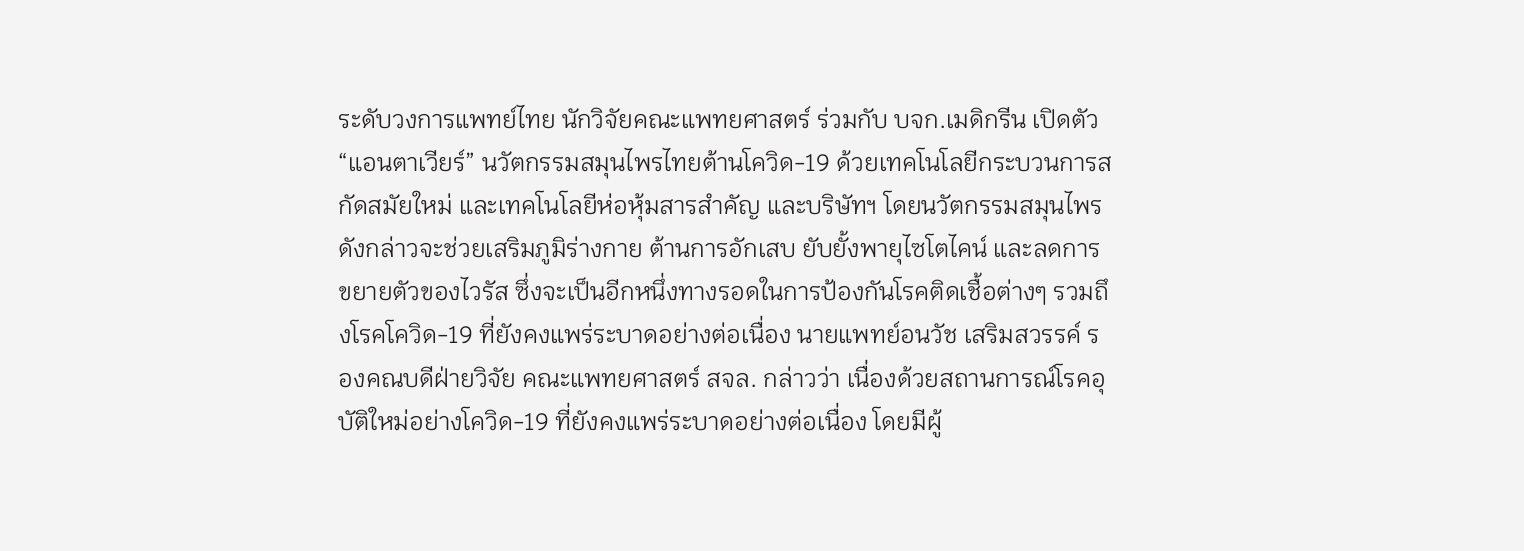ระดับวงการแพทย์ไทย นักวิจัยคณะแพทยศาสตร์ ร่วมกับ บจก.เมดิกรีน เปิดตัว “แอนตาเวียร์” นวัตกรรมสมุนไพรไทยต้านโควิด-19 ด้วยเทคโนโลยีกระบวนการสกัดสมัยใหม่ และเทคโนโลยีห่อหุ้มสารสำคัญ และบริษัทฯ โดยนวัตกรรมสมุนไพรดังกล่าวจะช่วยเสริมภูมิร่างกาย ต้านการอักเสบ ยับยั้งพายุไซโตไคน์ และลดการขยายตัวของไวรัส ซึ่งจะเป็นอีกหนึ่งทางรอดในการป้องกันโรคติดเชื้อต่างๆ รวมถึงโรคโควิด-19 ที่ยังคงแพร่ระบาดอย่างต่อเนื่อง นายแพทย์อนวัช เสริมสวรรค์ รองคณบดีฝ่ายวิจัย คณะแพทยศาสตร์ สจล. กล่าวว่า เนื่องด้วยสถานการณ์โรคอุบัติใหม่อย่างโควิด-19 ที่ยังคงแพร่ระบาดอย่างต่อเนื่อง โดยมีผู้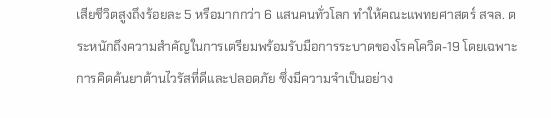เสียชีวิตสูงถึงร้อยละ 5 หรือมากกว่า 6 แสนคนทั่วโลก ทำให้คณะแพทยศาสตร์ สจล. ตระหนักถึงความสำคัญในการเตรียมพร้อมรับมือการระบาดของโรคโควิด-19 โดยเฉพาะการคิดค้นยาต้านไวรัสที่ดีและปลอดภัย ซึ่งมีความจำเป็นอย่าง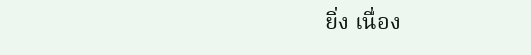ยิ่ง เนื่อง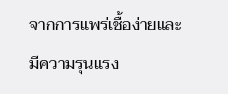จากการแพร่เชื้อง่ายและมีความรุนแรง